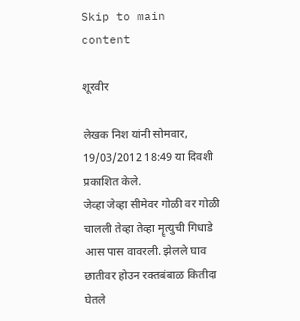Skip to main content

शूरवीर

लेखक निश यांनी सोमवार, 19/03/2012 18:49 या दिवशी प्रकाशित केले.
जेव्हा जेव्हा सीमेवर गोळी वर गोळी चालली तेव्हा तेव्हा मॄत्युची गिधाडे आस पास वावरली. झेलले घाव छातीवर होउन रक्तबंबाळ कितीदा घेतले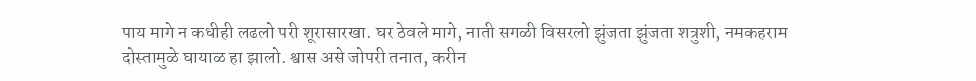पाय मागे न कधीही लढलो परी शूरासारखा. घर ठेवले मागे, नाती सगळी विसरलो झुंजता झुंजता शत्रुशी, नमकहराम दोस्तामुळे घायाळ हा झालो. श्वास असे जोपरी तनात, करीन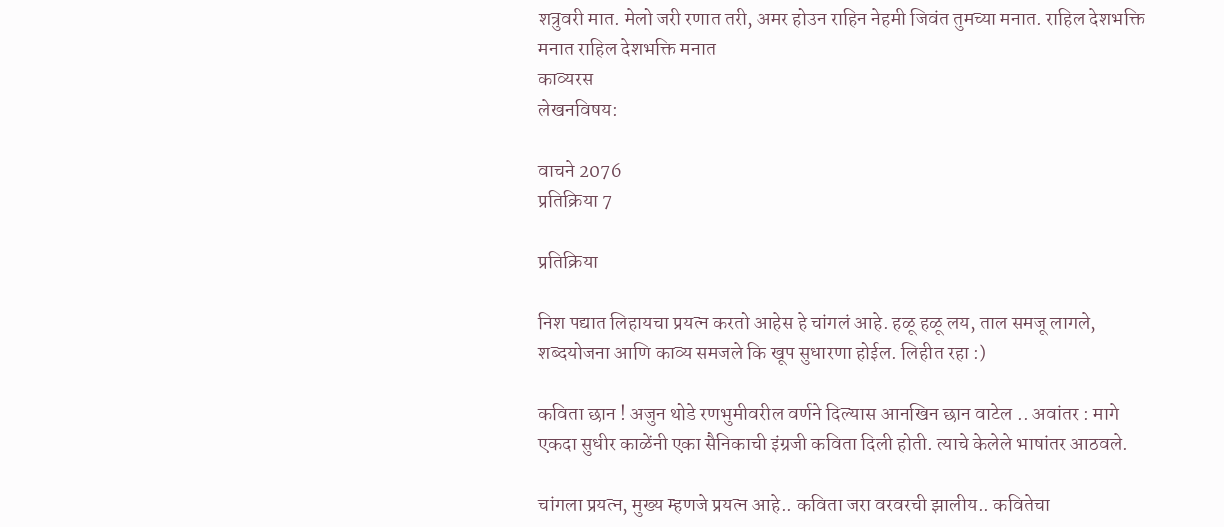शत्रुवरी मात. मेलो जरी रणात तरी, अमर होउन राहिन नेहमी जिवंत तुमच्या मनात. राहिल देशभक्ति मनात राहिल देशभक्ति मनात
काव्यरस
लेखनविषय:

वाचने 2076
प्रतिक्रिया 7

प्रतिक्रिया

निश पद्यात लिहायचा प्रयत्न करतो आहेस हे चांगलं आहे. हळू हळू लय, ताल समजू लागले, शब्दयोजना आणि काव्य समजले कि खूप सुधारणा होईल. लिहीत रहा :)

कविता छान ! अजुन थोडे रणभुमीवरील वर्णने दिल्यास आनखिन छान वाटेल .. अवांतर : मागे एकदा सुधीर काळेंनी एका सैनिकाची इंग्रजी कविता दिली होती. त्याचे केलेले भाषांतर आठवले.

चांगला प्रयत्न, मुख्य म्हणजे प्रयत्न आहे.. कविता जरा वरवरची झालीय.. कवितेचा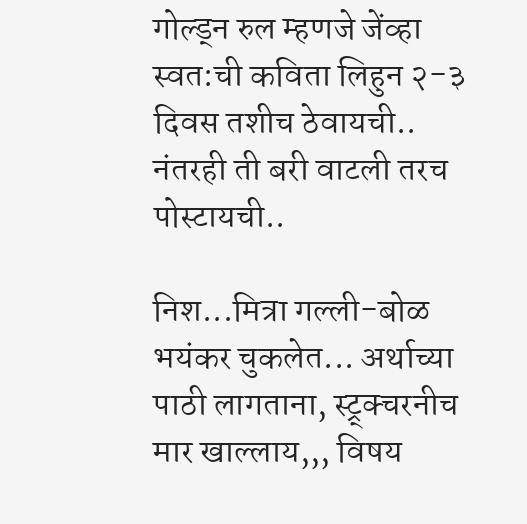गोल्ड्न रुल म्हणजे जेंव्हा स्वत:ची कविता लिहुन २-३ दिवस तशीच ठेवायची.. नंतरही ती बरी वाटली तरच पोस्टायची..

निश...मित्रा गल्ली-बोळ भयंकर चुकलेत... अर्थाच्या पाठी लागताना, स्ट्र्क्चरनीच मार खाल्लाय,,, विषय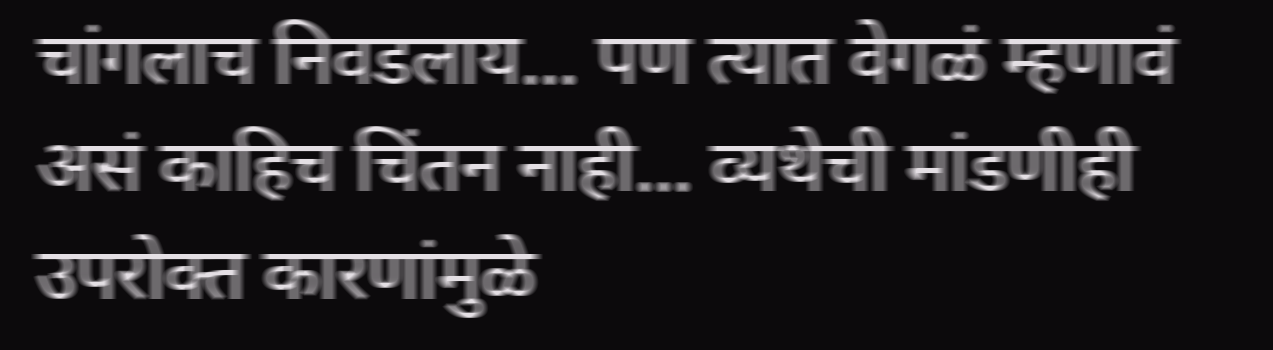चांगलाच निवडलाय... पण त्यात वेगळं म्हणावं असं काहिच चिंतन नाही... व्यथेची मांडणीही उपरोक्त कारणांमुळे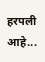हरपली आहे...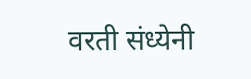वरती संध्येनी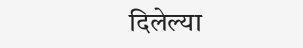दिलेल्या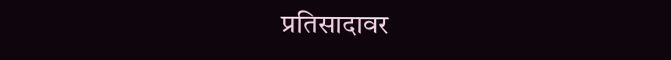प्रतिसादावर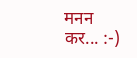मनन कर... :-)